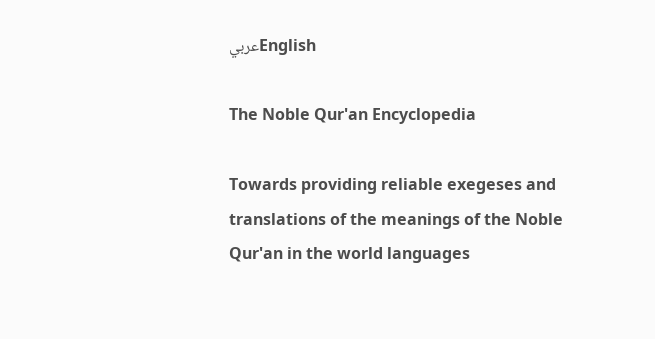عربيEnglish

The Noble Qur'an Encyclopedia

Towards providing reliable exegeses and translations of the meanings of the Noble Qur'an in the world languages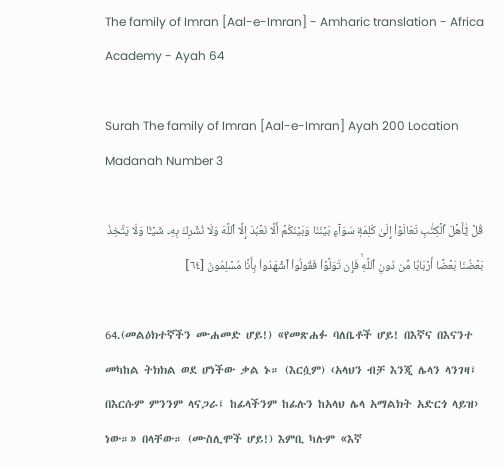The family of Imran [Aal-e-Imran] - Amharic translation - Africa Academy - Ayah 64

Surah The family of Imran [Aal-e-Imran] Ayah 200 Location Madanah Number 3

قُلۡ يَٰٓأَهۡلَ ٱلۡكِتَٰبِ تَعَالَوۡاْ إِلَىٰ كَلِمَةٖ سَوَآءِۭ بَيۡنَنَا وَبَيۡنَكُمۡ أَلَّا نَعۡبُدَ إِلَّا ٱللَّهَ وَلَا نُشۡرِكَ بِهِۦ شَيۡـٔٗا وَلَا يَتَّخِذَ بَعۡضُنَا بَعۡضًا أَرۡبَابٗا مِّن دُونِ ٱللَّهِۚ فَإِن تَوَلَّوۡاْ فَقُولُواْ ٱشۡهَدُواْ بِأَنَّا مُسۡلِمُونَ [٦٤]

64.(መልዕክተኛችን ሙሐመድ ሆይ!) «የመጽሐፉ ባለቤቶች ሆይ! በእኛና በእናንተ መካከል ትክክል ወደ ሆነችው ቃል ኑ። (እርሷም) ‹አላህን ብቻ እንጂ ሌላን ላንገዛ፤ በእርሱም ምንንም ላናጋራ፤ ከፊላችንም ከፊሉን ከአላህ ሌላ አማልክት አድርጎ ላይዝ› ነው።» በላቸው። (ሙስሊሞች ሆይ!) እምቢ ካሉም «እኛ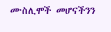ሙስሊሞች መሆናችንን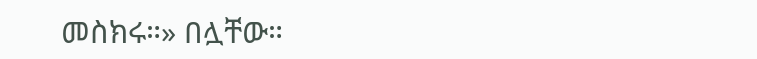መስክሩ።» በሏቸው።